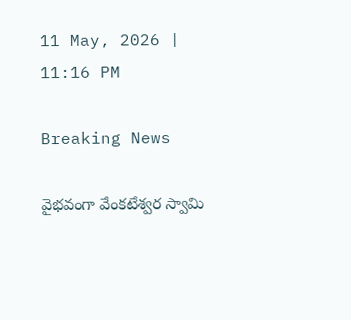11 May, 2026 | 11:16 PM

Breaking News

వైభవంగా వేంకటేశ్వర స్వామి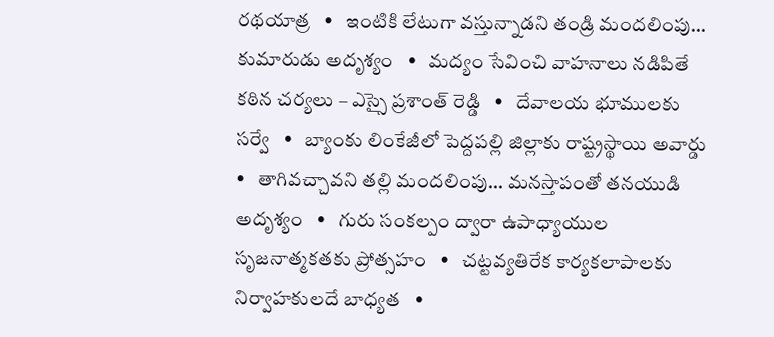రథయాత్ర   •   ఇంటికి లేటుగా వస్తున్నాడని తండ్రి మందలింపు... కుమారుడు అదృశ్యం   •   మద్యం సేవించి వాహనాలు నడిపితే కఠిన చర్యలు – ఎస్సై ప్రశాంత్ రెడ్డి   •   దేవాలయ భూములకు సర్వే   •   బ్యాంకు లింకేజీలో పెద్దపల్లి జిల్లాకు రాష్ట్రస్థాయి అవార్డు   •   తాగివచ్చావని తల్లి మందలింపు... మనస్తాపంతో తనయుడి అదృశ్యం   •   గురు సంకల్పం ద్వారా ఉపాధ్యాయుల సృజనాత్మకతకు ప్రోత్సహం   •   చట్టవ్యతిరేక కార్యకలాపాలకు నిర్వాహకులదే బాధ్యత   •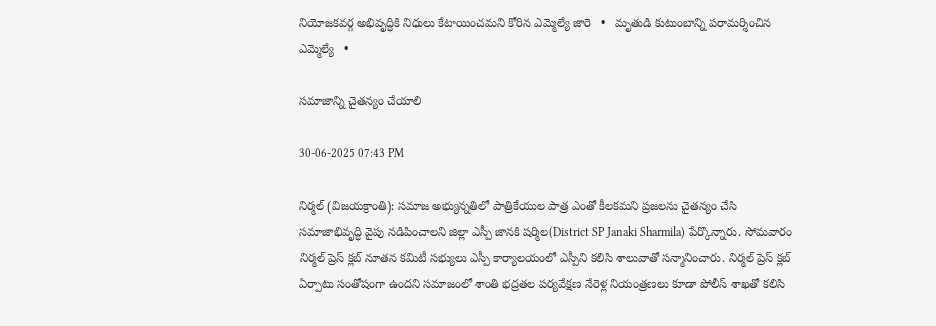నియోజకవర్గ అభివృద్ధికి నిధులు కేటాయించమని కోరిన ఎమ్మెల్యే జారె   •   మృతుడి కుటుంబాన్ని పరామర్శించిన ఎమ్మెల్యే   •

సమాజాన్ని చైతన్యం చేయాలి

30-06-2025 07:43 PM

నిర్మల్ (విజయక్రాంతి): సమాజ అభ్యున్నతిలో పాత్రికేయుల పాత్ర ఎంతో కీలకమని ప్రజలను చైతన్యం చేసి సమాజాభివృద్ధి వైపు నడిపించాలని జిల్లా ఎస్పీ జానకి షర్మిల(District SP Janaki Sharmila) పేర్కొన్నారు. సోమవారం నిర్మల్ ప్రెస్ క్లబ్ నూతన కమిటీ సభ్యులు ఎస్పీ కార్యాలయంలో ఎస్పీని కలిసి శాలువాతో సన్మానించారు. నిర్మల్ ప్రెస్ క్లబ్ ఏర్పాటు సంతోషంగా ఉందని సమాజంలో శాంతి భద్రతల పర్యవేక్షణ నేరెళ్ల నియంత్రణలు కూడా పోలీస్ శాఖతో కలిసి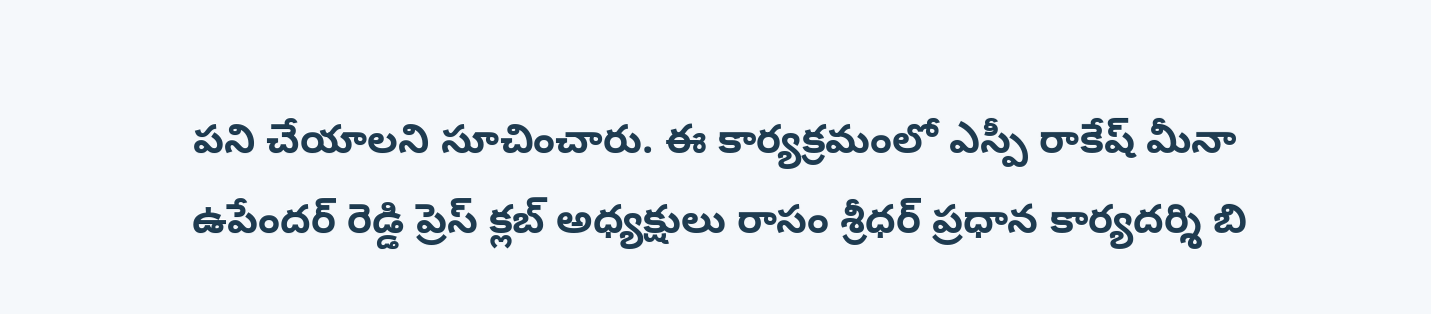పని చేయాలని సూచించారు. ఈ కార్యక్రమంలో ఎస్పీ రాకేష్ మీనా ఉపేందర్ రెడ్డి ప్రెస్ క్లబ్ అధ్యక్షులు రాసం శ్రీధర్ ప్రధాన కార్యదర్శి బి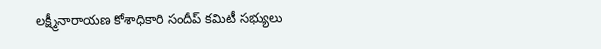లక్ష్మీనారాయణ కోశాధికారి సందీప్ కమిటీ సభ్యులు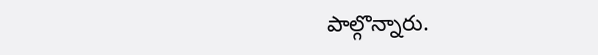పాల్గొన్నారు.